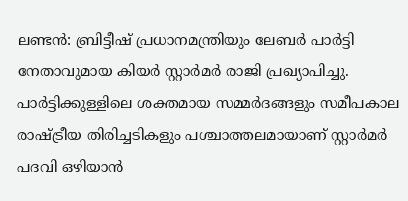ലണ്ടൻ: ബ്രിട്ടീഷ് പ്രധാനമന്ത്രിയും ലേബർ പാർട്ടി നേതാവുമായ കിയർ സ്റ്റാർമർ രാജി പ്രഖ്യാപിച്ചു. പാർട്ടിക്കുള്ളിലെ ശക്തമായ സമ്മർദങ്ങളും സമീപകാല രാഷ്ട്രീയ തിരിച്ചടികളും പശ്ചാത്തലമായാണ് സ്റ്റാർമർ പദവി ഒഴിയാൻ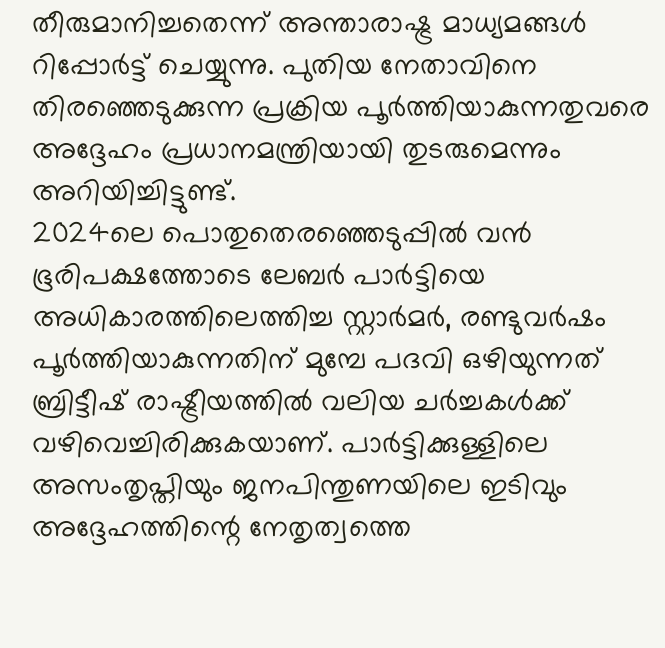തീരുമാനിച്ചതെന്ന് അന്താരാഷ്ട്ര മാധ്യമങ്ങൾ റിപ്പോർട്ട് ചെയ്യുന്നു. പുതിയ നേതാവിനെ തിരഞ്ഞെടുക്കുന്ന പ്രക്രിയ പൂർത്തിയാകുന്നതുവരെ അദ്ദേഹം പ്രധാനമന്ത്രിയായി തുടരുമെന്നും അറിയിച്ചിട്ടുണ്ട്.
2024ലെ പൊതുതെരഞ്ഞെടുപ്പിൽ വൻ ഭൂരിപക്ഷത്തോടെ ലേബർ പാർട്ടിയെ അധികാരത്തിലെത്തിച്ച സ്റ്റാർമർ, രണ്ടുവർഷം പൂർത്തിയാകുന്നതിന് മുമ്പേ പദവി ഒഴിയുന്നത് ബ്രിട്ടീഷ് രാഷ്ട്രീയത്തിൽ വലിയ ചർച്ചകൾക്ക് വഴിവെച്ചിരിക്കുകയാണ്. പാർട്ടിക്കുള്ളിലെ അസംതൃപ്തിയും ജനപിന്തുണയിലെ ഇടിവും അദ്ദേഹത്തിന്റെ നേതൃത്വത്തെ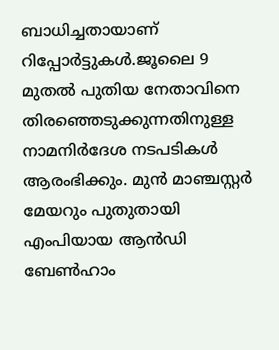ബാധിച്ചതായാണ് റിപ്പോർട്ടുകൾ.ജൂലൈ 9 മുതൽ പുതിയ നേതാവിനെ തിരഞ്ഞെടുക്കുന്നതിനുള്ള നാമനിർദേശ നടപടികൾ ആരംഭിക്കും. മുൻ മാഞ്ചസ്റ്റർ മേയറും പുതുതായി എംപിയായ ആൻഡി ബേൺഹാം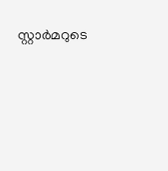സ്റ്റാർമറുടെ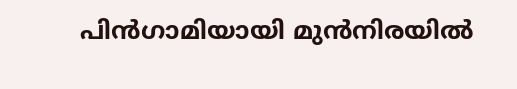പിൻഗാമിയായി മുൻനിരയിൽ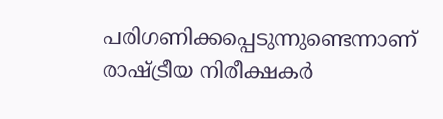പരിഗണിക്കപ്പെടുന്നുണ്ടെന്നാണ് രാഷ്ട്രീയ നിരീക്ഷകർ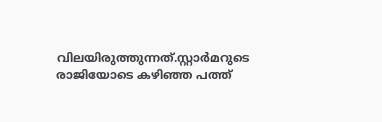വിലയിരുത്തുന്നത്.സ്റ്റാർമറുടെ രാജിയോടെ കഴിഞ്ഞ പത്ത്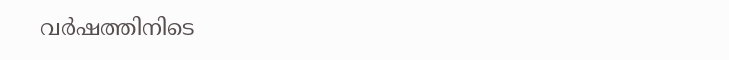വർഷത്തിനിടെ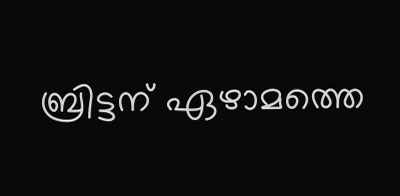ബ്രിട്ടന് ഏഴാമത്തെ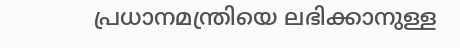പ്രധാനമന്ത്രിയെ ലഭിക്കാനുള്ള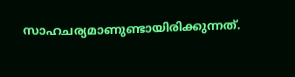സാഹചര്യമാണുണ്ടായിരിക്കുന്നത്.